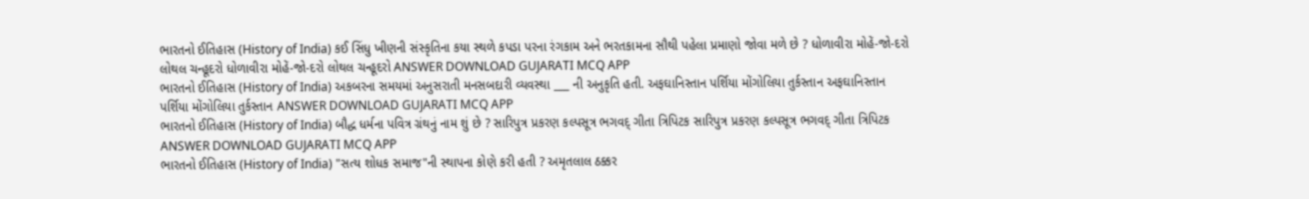ભારતનો ઈતિહાસ (History of India) કઈ સિંધુ ખીણની સંસ્કૃતિના કયા સ્થળે કપડા પરના રંગકામ અને ભરતકામના સૌથી પહેલા પ્રમાણો જોવા મળે છે ? ધોળાવીરા મોહેં-જો-દરો લોથલ ચન્હૂદરો ધોળાવીરા મોહેં-જો-દરો લોથલ ચન્હૂદરો ANSWER DOWNLOAD GUJARATI MCQ APP
ભારતનો ઈતિહાસ (History of India) અકબરના સમયમાં અનુસરાતી મનસબદારી વ્યવસ્થા ___ ની અનુકૃતિ હતી. અફઘાનિસ્તાન પર્શિયા મોંગોલિયા તુર્કસ્તાન અફઘાનિસ્તાન પર્શિયા મોંગોલિયા તુર્કસ્તાન ANSWER DOWNLOAD GUJARATI MCQ APP
ભારતનો ઈતિહાસ (History of India) બૌદ્ધ ધર્મના પવિત્ર ગ્રંથનું નામ શું છે ? સારિપુત્ર પ્રકરણ કલ્પસૂત્ર ભગવદ્ ગીતા ત્રિપિટક સારિપુત્ર પ્રકરણ કલ્પસૂત્ર ભગવદ્ ગીતા ત્રિપિટક ANSWER DOWNLOAD GUJARATI MCQ APP
ભારતનો ઈતિહાસ (History of India) "સત્ય શોધક સમાજ"ની સ્થાપના કોણે કરી હતી ? અમૃતલાલ ઠક્કર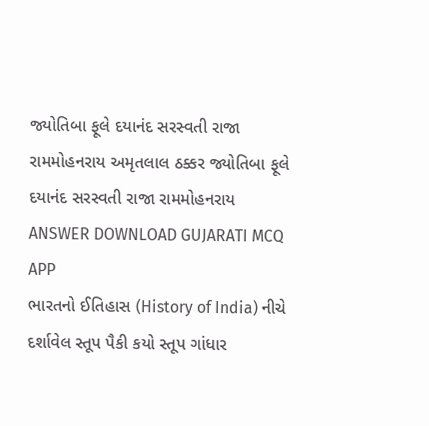જ્યોતિબા ફૂલે દયાનંદ સરસ્વતી રાજા રામમોહનરાય અમૃતલાલ ઠક્કર જ્યોતિબા ફૂલે દયાનંદ સરસ્વતી રાજા રામમોહનરાય ANSWER DOWNLOAD GUJARATI MCQ APP
ભારતનો ઈતિહાસ (History of India) નીચે દર્શાવેલ સ્તૂપ પૈકી કયો સ્તૂપ ગાંધાર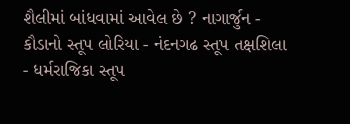શૈલીમાં બાંધવામાં આવેલ છે ? નાગાર્જુન - કૌડાનો સ્તૂપ લોરિયા - નંદનગઢ સ્તૂપ તક્ષશિલા - ધર્મરાજિકા સ્તૂપ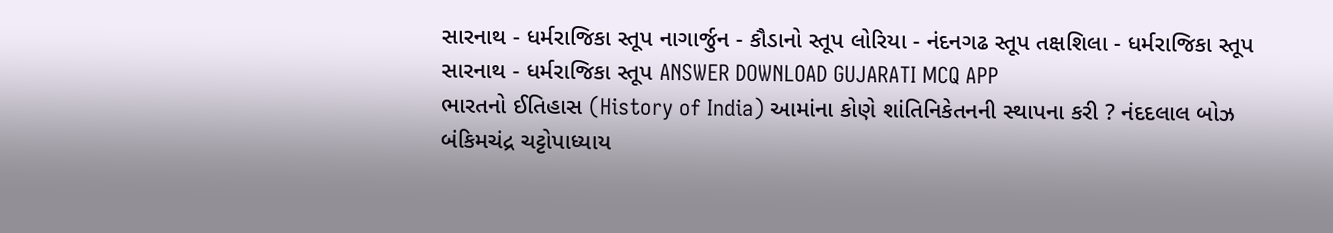સારનાથ - ધર્મરાજિકા સ્તૂપ નાગાર્જુન - કૌડાનો સ્તૂપ લોરિયા - નંદનગઢ સ્તૂપ તક્ષશિલા - ધર્મરાજિકા સ્તૂપ સારનાથ - ધર્મરાજિકા સ્તૂપ ANSWER DOWNLOAD GUJARATI MCQ APP
ભારતનો ઈતિહાસ (History of India) આમાંના કોણે શાંતિનિકેતનની સ્થાપના કરી ? નંદદલાલ બોઝ બંકિમચંદ્ર ચટ્ટોપાધ્યાય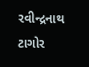રવીન્દ્રનાથ ટાગોર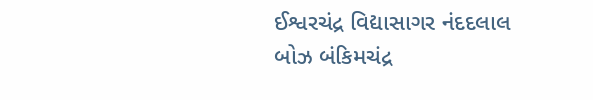ઈશ્વરચંદ્ર વિદ્યાસાગર નંદદલાલ બોઝ બંકિમચંદ્ર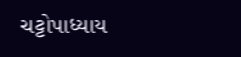ચટ્ટોપાધ્યાય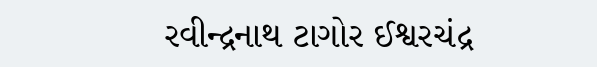રવીન્દ્રનાથ ટાગોર ઈશ્વરચંદ્ર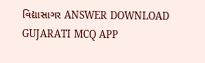વિદ્યાસાગર ANSWER DOWNLOAD GUJARATI MCQ APP